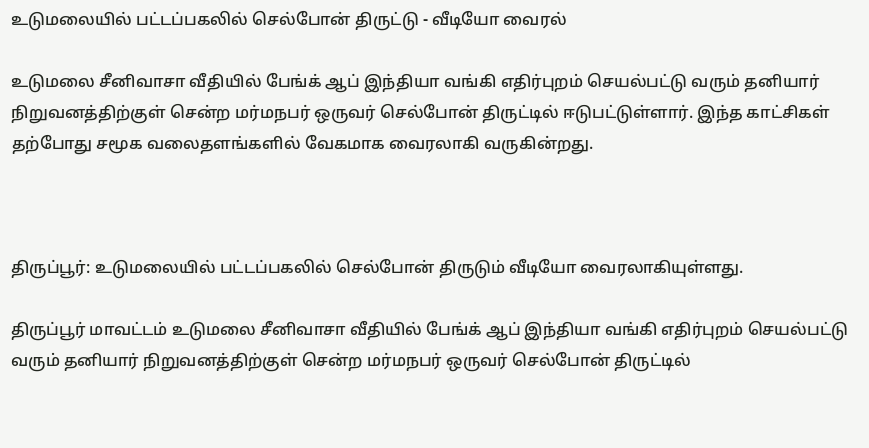உடுமலையில் பட்டப்பகலில் செல்போன் திருட்டு - வீடியோ வைரல்

உடுமலை சீனிவாசா வீதியில் பேங்க் ஆப் இந்தியா வங்கி எதிர்புறம் செயல்பட்டு வரும் தனியார் நிறுவனத்திற்குள் சென்ற மர்மநபர் ஒருவர் செல்போன் திருட்டில் ஈடுபட்டுள்ளார். இந்த காட்சிகள் தற்போது சமூக வலைதளங்களில் வேகமாக வைரலாகி வருகின்றது.



திருப்பூர்: உடுமலையில் பட்டப்பகலில் செல்போன் திருடும் வீடியோ வைரலாகியுள்ளது.

திருப்பூர் மாவட்டம் உடுமலை சீனிவாசா வீதியில் பேங்க் ஆப் இந்தியா வங்கி எதிர்புறம் செயல்பட்டு வரும் தனியார் நிறுவனத்திற்குள் சென்ற மர்மநபர் ஒருவர் செல்போன் திருட்டில்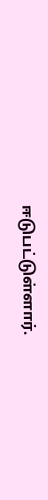ஈடுபட்டுள்ளார்.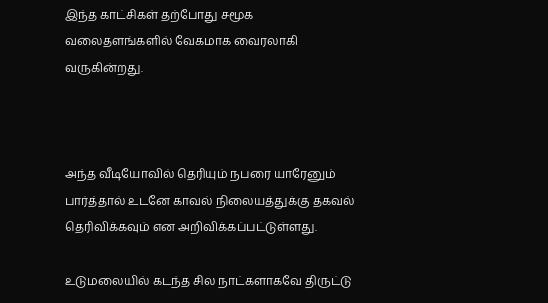இந்த காட்சிகள் தற்போது சமூக வலைதளங்களில் வேகமாக வைரலாகி வருகின்றது.



அந்த வீடியோவில் தெரியும் நபரை யாரேனும் பார்த்தால் உடனே காவல் நிலையத்துக்கு தகவல் தெரிவிக்கவும் என அறிவிக்கப்பட்டுள்ளது.

உடுமலையில் கடந்த சில நாட்களாகவே திருட்டு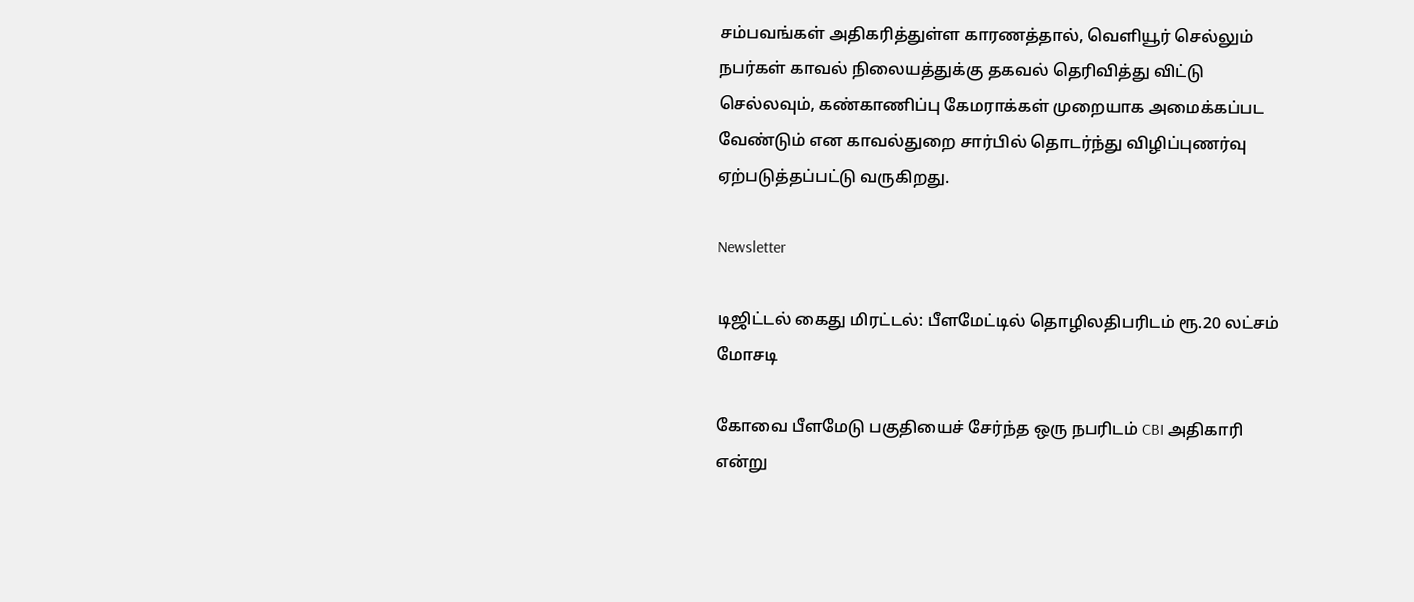சம்பவங்கள் அதிகரித்துள்ள காரணத்தால், வெளியூர் செல்லும் நபர்கள் காவல் நிலையத்துக்கு தகவல் தெரிவித்து விட்டு செல்லவும், கண்காணிப்பு கேமராக்கள் முறையாக அமைக்கப்பட வேண்டும் என காவல்துறை சார்பில் தொடர்ந்து விழிப்புணர்வு ஏற்படுத்தப்பட்டு வருகிறது.

Newsletter

டிஜிட்டல் கைது மிரட்டல்: பீளமேட்டில் தொழிலதிபரிடம் ரூ.20 லட்சம் மோசடி

கோவை பீளமேடு பகுதியைச் சேர்ந்த ஒரு நபரிடம் CBI அதிகாரி என்று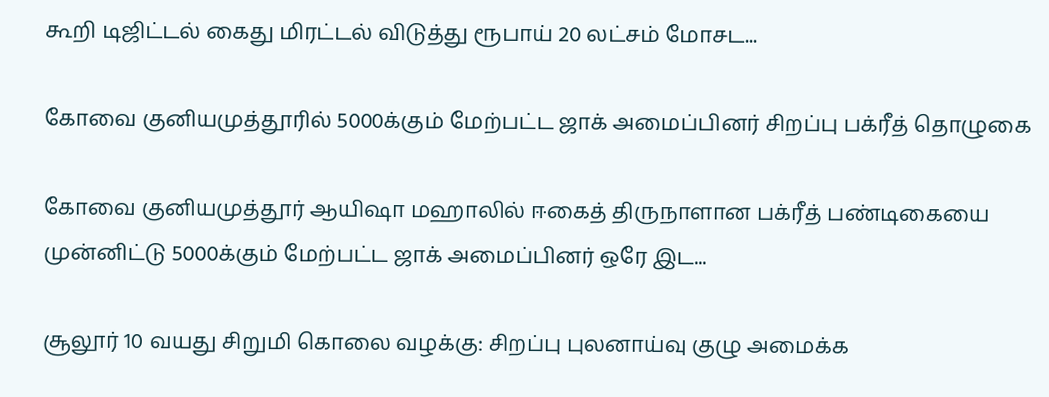கூறி டிஜிட்டல் கைது மிரட்டல் விடுத்து ரூபாய் 20 லட்சம் மோசட...

கோவை குனியமுத்தூரில் 5000க்கும் மேற்பட்ட ஜாக் அமைப்பினர் சிறப்பு பக்ரீத் தொழுகை

கோவை குனியமுத்தூர் ஆயிஷா மஹாலில் ஈகைத் திருநாளான பக்ரீத் பண்டிகையை முன்னிட்டு 5000க்கும் மேற்பட்ட ஜாக் அமைப்பினர் ஒரே இட...

சூலூர் 10 வயது சிறுமி கொலை வழக்கு: சிறப்பு புலனாய்வு குழு அமைக்க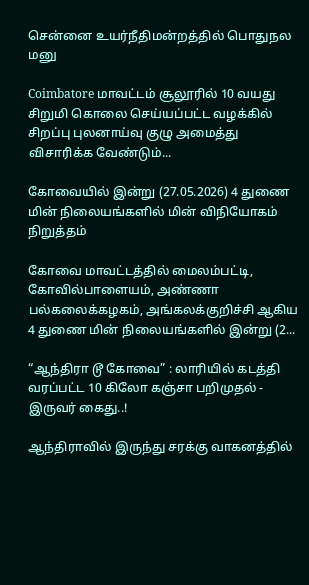சென்னை உயர்நீதிமன்றத்தில் பொதுநல மனு

Coimbatore மாவட்டம் சூலூரில் 10 வயது சிறுமி கொலை செய்யப்பட்ட வழக்கில் சிறப்பு புலனாய்வு குழு அமைத்து விசாரிக்க வேண்டும்...

கோவையில் இன்று (27.05.2026) 4 துணை மின் நிலையங்களில் மின் விநியோகம் நிறுத்தம்

கோவை மாவட்டத்தில் மைலம்பட்டி, கோவில்பாளையம், அண்ணா பல்கலைக்கழகம், அங்கலக்குறிச்சி ஆகிய 4 துணை மின் நிலையங்களில் இன்று (2...

“ஆந்திரா டூ கோவை” : லாரியில் கடத்தி வரப்பட்ட 10 கிலோ கஞ்சா பறிமுதல் - இருவர் கைது..!

ஆந்திராவில் இருந்து சரக்கு வாகனத்தில்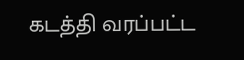கடத்தி வரப்பட்ட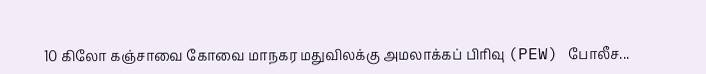10 கிலோ கஞ்சாவை கோவை மாநகர மதுவிலக்கு அமலாக்கப் பிரிவு (PEW) போலீச...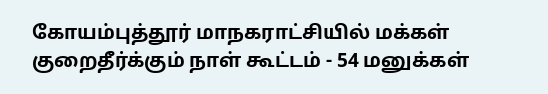கோயம்புத்தூர் மாநகராட்சியில் மக்கள் குறைதீர்க்கும் நாள் கூட்டம் - 54 மனுக்கள்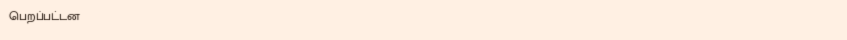பெறப்பட்டன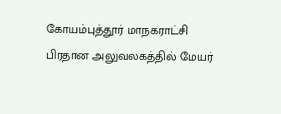கோயம்புத்தூர் மாநகராட்சி பிரதான அலுவலகத்தில் மேயர்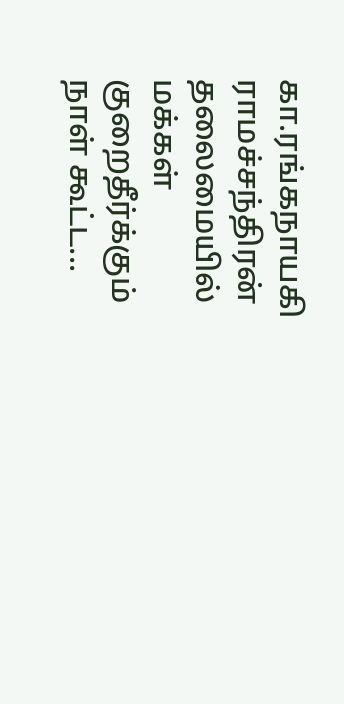கா.ரங்கநாயகி ராமச்சந்திரன் தலைமையில் மக்கள் குறைதீர்க்கும் நாள் கூட்ட...